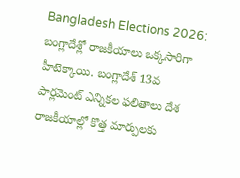Bangladesh Elections 2026: బంగ్లాదేశ్లో రాజకీయాలు ఒక్కసారిగా హీటెక్కాయి. బంగ్లాదేశ్ 13వ పార్లమెంట్ ఎన్నికల ఫలితాలు దేశ రాజకీయాల్లో కొత్త మార్పులకు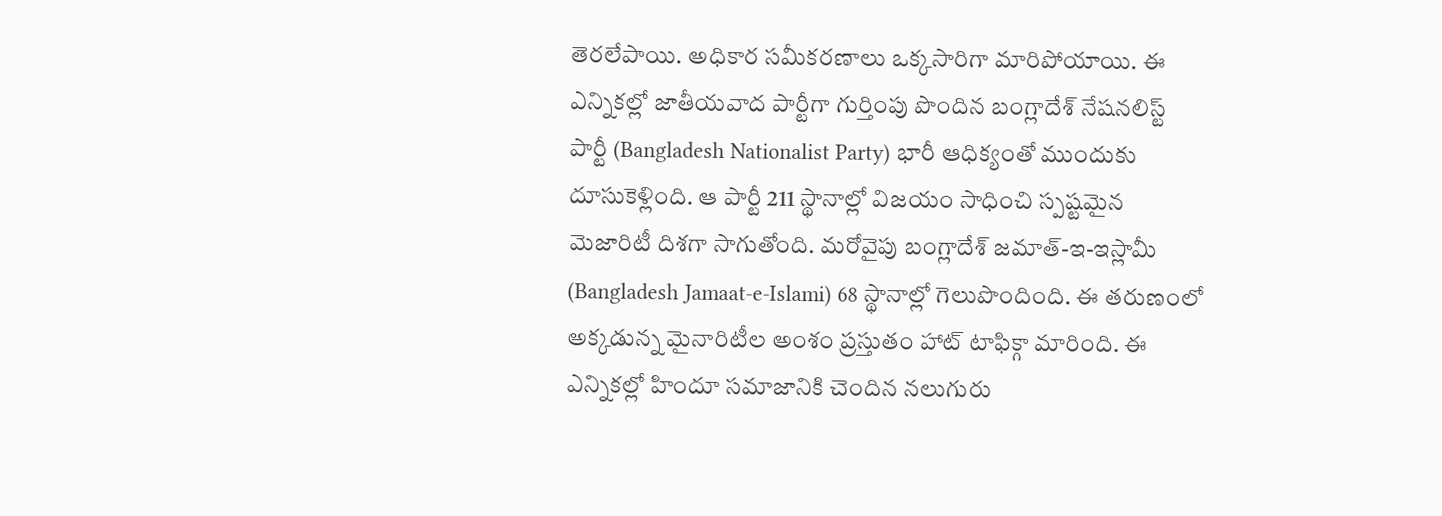తెరలేపాయి. అధికార సమీకరణాలు ఒక్కసారిగా మారిపోయాయి. ఈ ఎన్నికల్లో జాతీయవాద పార్టీగా గుర్తింపు పొందిన బంగ్లాదేశ్ నేషనలిస్ట్ పార్టీ (Bangladesh Nationalist Party) భారీ ఆధిక్యంతో ముందుకు దూసుకెళ్లింది. ఆ పార్టీ 211 స్థానాల్లో విజయం సాధించి స్పష్టమైన మెజారిటీ దిశగా సాగుతోంది. మరోవైపు బంగ్లాదేశ్ జమాత్-ఇ-ఇస్లామీ (Bangladesh Jamaat-e-Islami) 68 స్థానాల్లో గెలుపొందింది. ఈ తరుణంలో అక్కడున్న మైనారిటీల అంశం ప్రస్తుతం హాట్ టాఫిక్గా మారింది. ఈ ఎన్నికల్లో హిందూ సమాజానికి చెందిన నలుగురు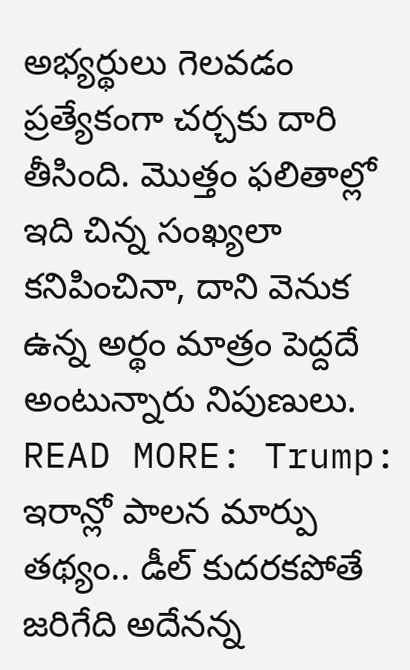అభ్యర్థులు గెలవడం ప్రత్యేకంగా చర్చకు దారి తీసింది. మొత్తం ఫలితాల్లో ఇది చిన్న సంఖ్యలా కనిపించినా, దాని వెనుక ఉన్న అర్థం మాత్రం పెద్దదే అంటున్నారు నిపుణులు.
READ MORE: Trump: ఇరాన్లో పాలన మార్పు తథ్యం.. డీల్ కుదరకపోతే జరిగేది అదేనన్న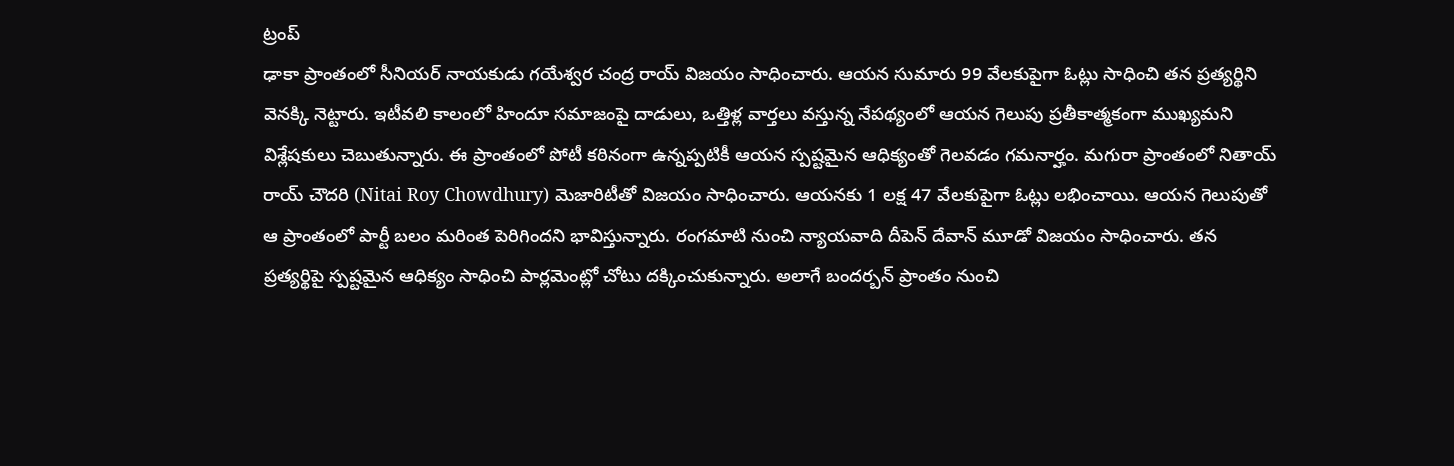ట్రంప్
ఢాకా ప్రాంతంలో సీనియర్ నాయకుడు గయేశ్వర చంద్ర రాయ్ విజయం సాధించారు. ఆయన సుమారు 99 వేలకుపైగా ఓట్లు సాధించి తన ప్రత్యర్థిని వెనక్కి నెట్టారు. ఇటీవలి కాలంలో హిందూ సమాజంపై దాడులు, ఒత్తిళ్ల వార్తలు వస్తున్న నేపథ్యంలో ఆయన గెలుపు ప్రతీకాత్మకంగా ముఖ్యమని విశ్లేషకులు చెబుతున్నారు. ఈ ప్రాంతంలో పోటీ కఠినంగా ఉన్నప్పటికీ ఆయన స్పష్టమైన ఆధిక్యంతో గెలవడం గమనార్హం. మగురా ప్రాంతంలో నితాయ్ రాయ్ చౌదరి (Nitai Roy Chowdhury) మెజారిటీతో విజయం సాధించారు. ఆయనకు 1 లక్ష 47 వేలకుపైగా ఓట్లు లభించాయి. ఆయన గెలుపుతో ఆ ప్రాంతంలో పార్టీ బలం మరింత పెరిగిందని భావిస్తున్నారు. రంగమాటి నుంచి న్యాయవాది దీపెన్ దేవాన్ మూడో విజయం సాధించారు. తన ప్రత్యర్థిపై స్పష్టమైన ఆధిక్యం సాధించి పార్లమెంట్లో చోటు దక్కించుకున్నారు. అలాగే బందర్బన్ ప్రాంతం నుంచి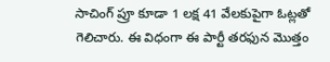సాచింగ్ ప్రూ కూడా 1 లక్ష 41 వేలకుపైగా ఓట్లతో గెలిచారు. ఈ విధంగా ఈ పార్టీ తరఫున మొత్తం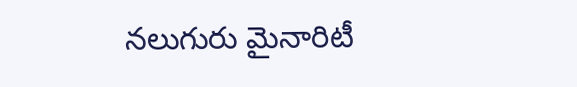నలుగురు మైనారిటీ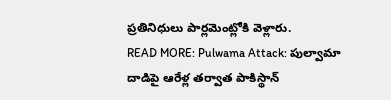ప్రతినిధులు పార్లమెంట్లోకి వెళ్లారు.
READ MORE: Pulwama Attack: పుల్వామా దాడిపై ఆరేళ్ల తర్వాత పాకిస్థాన్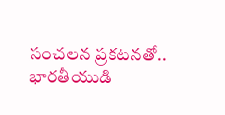సంచలన ప్రకటనతో.. భారతీయుడి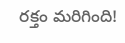రక్తం మరిగింది!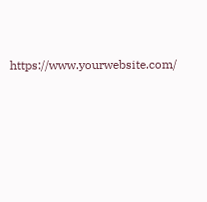https://www.yourwebsite.com/